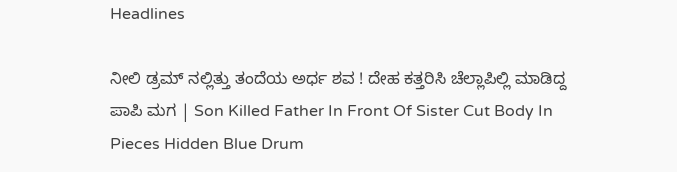Headlines

ನೀಲಿ ಡ್ರಮ್ ನಲ್ಲಿತ್ತು ತಂದೆಯ ಅರ್ಧ ಶವ ! ದೇಹ ಕತ್ತರಿಸಿ ಚೆಲ್ಲಾಪಿಲ್ಲಿ ಮಾಡಿದ್ದ ಪಾಪಿ ಮಗ | Son Killed Father In Front Of Sister Cut Body In Pieces Hidden Blue Drum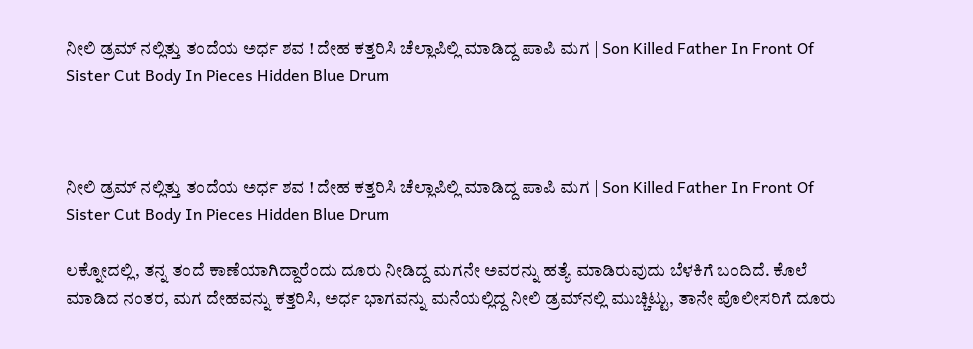ನೀಲಿ ಡ್ರಮ್ ನಲ್ಲಿತ್ತು ತಂದೆಯ ಅರ್ಧ ಶವ ! ದೇಹ ಕತ್ತರಿಸಿ ಚೆಲ್ಲಾಪಿಲ್ಲಿ ಮಾಡಿದ್ದ ಪಾಪಿ ಮಗ | Son Killed Father In Front Of Sister Cut Body In Pieces Hidden Blue Drum



ನೀಲಿ ಡ್ರಮ್ ನಲ್ಲಿತ್ತು ತಂದೆಯ ಅರ್ಧ ಶವ ! ದೇಹ ಕತ್ತರಿಸಿ ಚೆಲ್ಲಾಪಿಲ್ಲಿ ಮಾಡಿದ್ದ ಪಾಪಿ ಮಗ | Son Killed Father In Front Of Sister Cut Body In Pieces Hidden Blue Drum

ಲಕ್ನೋದಲ್ಲಿ, ತನ್ನ ತಂದೆ ಕಾಣೆಯಾಗಿದ್ದಾರೆಂದು ದೂರು ನೀಡಿದ್ದ ಮಗನೇ ಅವರನ್ನು ಹತ್ಯೆ ಮಾಡಿರುವುದು ಬೆಳಕಿಗೆ ಬಂದಿದೆ. ಕೊಲೆ ಮಾಡಿದ ನಂತರ, ಮಗ ದೇಹವನ್ನು ಕತ್ತರಿಸಿ, ಅರ್ಧ ಭಾಗವನ್ನು ಮನೆಯಲ್ಲಿದ್ದ ನೀಲಿ ಡ್ರಮ್‌ನಲ್ಲಿ ಮುಚ್ಚಿಟ್ಟು, ತಾನೇ ಪೊಲೀಸರಿಗೆ ದೂರು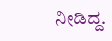ನೀಡಿದ್ದ.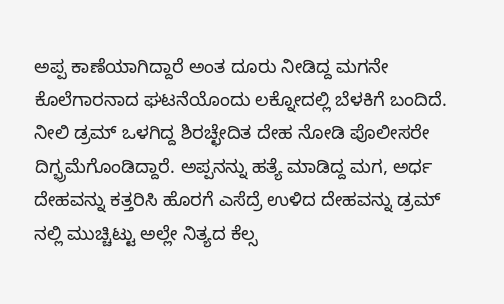ಅಪ್ಪ ಕಾಣೆಯಾಗಿದ್ದಾರೆ ಅಂತ ದೂರು ನೀಡಿದ್ದ ಮಗನೇ ಕೊಲೆಗಾರನಾದ ಘಟನೆಯೊಂದು ಲಕ್ನೋದಲ್ಲಿ ಬೆಳಕಿಗೆ ಬಂದಿದೆ. ನೀಲಿ ಡ್ರಮ್ ಒಳಗಿದ್ದ ಶಿರಚ್ಛೇದಿತ ದೇಹ ನೋಡಿ ಪೊಲೀಸರೇ ದಿಗ್ಭ್ರಮೆಗೊಂಡಿದ್ದಾರೆ. ಅಪ್ಪನನ್ನು ಹತ್ಯೆ ಮಾಡಿದ್ದ ಮಗ, ಅರ್ಧ ದೇಹವನ್ನು ಕತ್ತರಿಸಿ ಹೊರಗೆ ಎಸೆದ್ರೆ ಉಳಿದ ದೇಹವನ್ನು ಡ್ರಮ್ ನಲ್ಲಿ ಮುಚ್ಚಿಟ್ಟು ಅಲ್ಲೇ ನಿತ್ಯದ ಕೆಲ್ಸ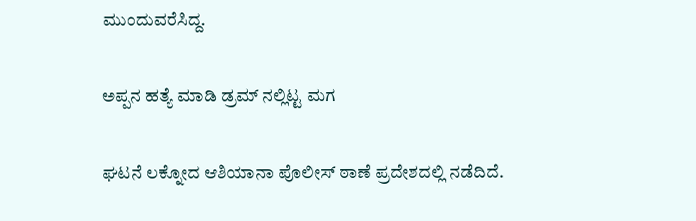ಮುಂದುವರೆಸಿದ್ದ.

ಅಪ್ಪನ ಹತ್ಯೆ ಮಾಡಿ ಡ್ರಮ್ ನಲ್ಲಿಟ್ಟ ಮಗ

ಘಟನೆ ಲಕ್ನೋದ ಆಶಿಯಾನಾ ಪೊಲೀಸ್ ಠಾಣೆ ಪ್ರದೇಶದಲ್ಲಿ ನಡೆದಿದೆ.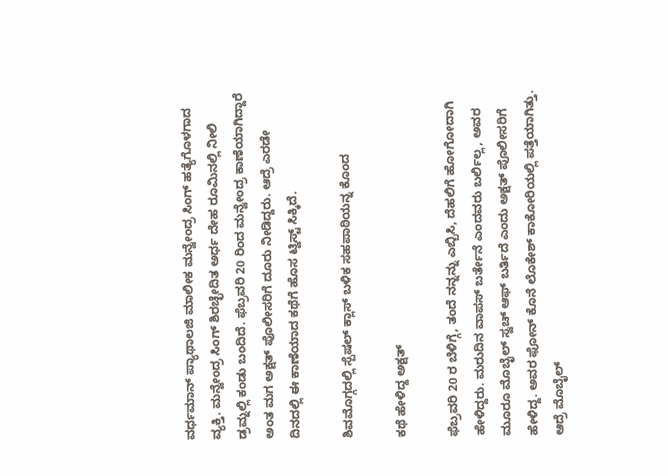ವರ್ಧಮಾನ್ ಪ್ಯಾಥಾಲಜಿ ಮಾಲೀಕ ಮನ್ವೇಂದ್ರ ಸಿಂಗ್ ಹತ್ಯೆಗೊಳಗಾದ ವ್ಯಕ್ತಿ. ಮನ್ವೇಂದ್ರ ಸಿಂಗ್ ಶಿರಚ್ಛೇದಿತ ಅರ್ಧ ದೇಹ ರೂಮಿನಲ್ಲಿ ನೀಲಿ ಡ್ರಮ್ನಲ್ಲಿ ಕಂಡು ಬಂದಿದೆ. ಫೆಬ್ರವರಿ 20 ರಿಂದ ಮನ್ವೇಂದ್ರ ಕಾಣೆಯಾಗಿದ್ದಾರೆ ಅಂತ ಮಗ ಅಕ್ಷತ್ ಪೊಲೀಸರಿಗೆ ದೂರು ನೀಡಿದ್ದರು. ಆದ್ರೆ ಎರಡೇ ದಿನದಲ್ಲಿ ಈ ಕಾಣೆಯಾದ ಕಥೆಗೆ ಹೊಸ ಟ್ವಿಸ್ಟ್ ಸಿಕ್ಕಿದೆ.

ಶಿವಮೊಗ್ಗದಲ್ಲಿ ಸ್ಪೆಷಲ್ ಕ್ಲಾಸ್ ಬಳಿಕ ಸಹಪಾಠಿಯನ್ನ ಕೊಂದ

ಕಥೆ ಹೇಳಿದ್ದ ಅಕ್ಷತ್

ಫೆಬ್ರವರಿ 20 ರ ಬೆಳಿಗ್ಗೆ, ತಂದೆ ನನ್ನನ್ನು ಎಬ್ಬಿಸಿ, ದೆಹಲಿಗೆ ಹೋಗೋದಾಗಿ ಹೇಳಿದ್ದರು. ಮರುದಿನ ವಾಪಸ್ ಬರ್ತೇನೆ ಎಂದವರು ಬರ್ಲಿಲ್ಲ, ಅವರ ಮೂರೂ ಮೊಬೈಲ್ ಸ್ವಚ್ ಆಫ್ ಬರ್ತಿದೆ ಎಂದು ಅಕ್ಷತ್ ಪೊಲೀಸರಿಗೆ ಹೇಳಿದ್ದ. ಅವರ ಫೋನ್ ಕೊನೆ ಲೊಕೇಶ್ ಕಾಕೋರಿಯಲ್ಲಿ ಪತ್ತೆಯಾಗಿತ್ತು. ಆದ್ರೆ ಮೊಬೈಲ್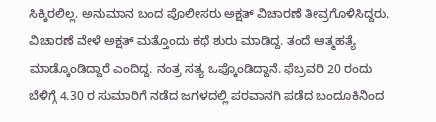ಸಿಕ್ಕಿರಲಿಲ್ಲ. ಅನುಮಾನ ಬಂದ ಪೊಲೀಸರು ಅಕ್ಷತ್ ವಿಚಾರಣೆ ತೀವ್ರಗೊಳಿಸಿದ್ದರು. ವಿಚಾರಣೆ ವೇಳೆ ಅಕ್ಷತ್ ಮತ್ತೊಂದು ಕಥೆ ಶುರು ಮಾಡಿದ್ದ. ತಂದೆ ಆತ್ಮಹತ್ಯೆ ಮಾಡ್ಕೊಂಡಿದ್ದಾರೆ ಎಂದಿದ್ದ. ನಂತ್ರ ಸತ್ಯ ಒಪ್ಕೊಂಡಿದ್ದಾನೆ. ಫೆಬ್ರವರಿ 20 ರಂದು ಬೆಳಿಗ್ಗೆ 4.30 ರ ಸುಮಾರಿಗೆ ನಡೆದ ಜಗಳದಲ್ಲಿ ಪರವಾನಗಿ ಪಡೆದ ಬಂದೂಕಿನಿಂದ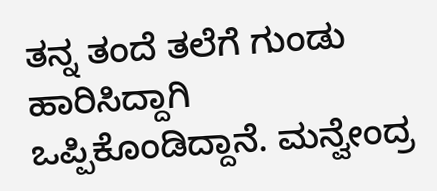ತನ್ನ ತಂದೆ ತಲೆಗೆ ಗುಂಡು ಹಾರಿಸಿದ್ದಾಗಿ ಒಪ್ಪಿಕೊಂಡಿದ್ದಾನೆ. ಮನ್ವೇಂದ್ರ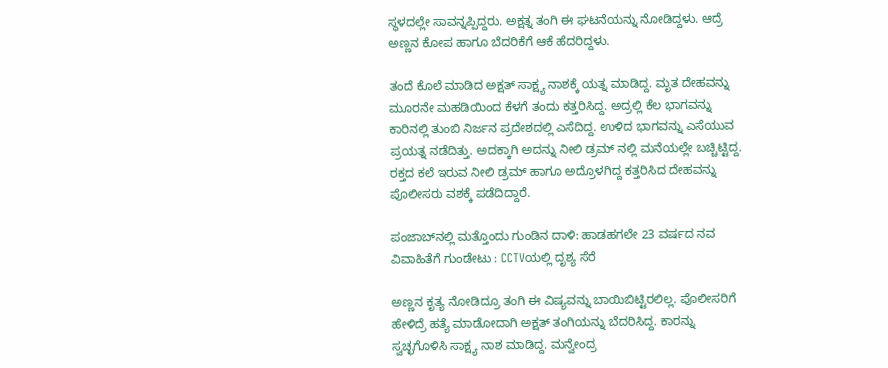ಸ್ಥಳದಲ್ಲೇ ಸಾವನ್ನಪ್ಪಿದ್ದರು. ಅಕ್ಷತ್ನ ತಂಗಿ ಈ ಘಟನೆಯನ್ನು ನೋಡಿದ್ದಳು. ಆದ್ರೆ ಅಣ್ಣನ ಕೋಪ ಹಾಗೂ ಬೆದರಿಕೆಗೆ ಆಕೆ ಹೆದರಿದ್ದಳು.

ತಂದೆ ಕೊಲೆ ಮಾಡಿದ ಅಕ್ಷತ್ ಸಾಕ್ಷ್ಯ ನಾಶಕ್ಕೆ ಯತ್ನ ಮಾಡಿದ್ದ. ಮೃತ ದೇಹವನ್ನು ಮೂರನೇ ಮಹಡಿಯಿಂದ ಕೆಳಗೆ ತಂದು ಕತ್ತರಿಸಿದ್ದ. ಅದ್ರಲ್ಲಿ ಕೆಲ ಭಾಗವನ್ನು ಕಾರಿನಲ್ಲಿ ತುಂಬಿ ನಿರ್ಜನ ಪ್ರದೇಶದಲ್ಲಿ ಎಸೆದಿದ್ದ. ಉಳಿದ ಭಾಗವನ್ನು ಎಸೆಯುವ ಪ್ರಯತ್ನ ನಡೆದಿತ್ತು. ಅದಕ್ಕಾಗಿ ಅದನ್ನು ನೀಲಿ ಡ್ರಮ್ ನಲ್ಲಿ ಮನೆಯಲ್ಲೇ ಬಚ್ಚಿಟ್ಟಿದ್ದ. ರಕ್ತದ ಕಲೆ ಇರುವ ನೀಲಿ ಡ್ರಮ್ ಹಾಗೂ ಅದ್ರೊಳಗಿದ್ದ ಕತ್ತರಿಸಿದ ದೇಹವನ್ನು ಪೊಲೀಸರು ವಶಕ್ಕೆ ಪಡೆದಿದ್ದಾರೆ.

ಪಂಜಾಬ್‌ನಲ್ಲಿ ಮತ್ತೊಂದು ಗುಂಡಿನ ದಾಳಿ: ಹಾಡಹಗಲೇ 23 ವರ್ಷದ ನವ ವಿವಾಹಿತೆಗೆ ಗುಂಡೇಟು : CCTVಯಲ್ಲಿ ದೃಶ್ಯ ಸೆರೆ

ಅಣ್ಣನ ಕೃತ್ಯ ನೋಡಿದ್ರೂ ತಂಗಿ ಈ ವಿಷ್ಯವನ್ನು ಬಾಯಿಬಿಟ್ಟಿರಲಿಲ್ಲ. ಪೊಲೀಸರಿಗೆ ಹೇಳಿದ್ರೆ ಹತ್ಯೆ ಮಾಡೋದಾಗಿ ಅಕ್ಷತ್ ತಂಗಿಯನ್ನು ಬೆದರಿಸಿದ್ದ. ಕಾರನ್ನು ಸ್ವಚ್ಛಗೊಳಿಸಿ ಸಾಕ್ಷ್ಯ ನಾಶ ಮಾಡಿದ್ದ. ಮನ್ವೇಂದ್ರ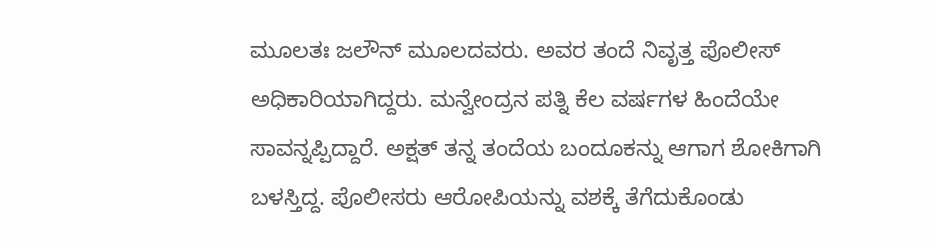ಮೂಲತಃ ಜಲೌನ್ ಮೂಲದವರು. ಅವರ ತಂದೆ ನಿವೃತ್ತ ಪೊಲೀಸ್ ಅಧಿಕಾರಿಯಾಗಿದ್ದರು. ಮನ್ವೇಂದ್ರನ ಪತ್ನಿ ಕೆಲ ವರ್ಷಗಳ ಹಿಂದೆಯೇ ಸಾವನ್ನಪ್ಪಿದ್ದಾರೆ. ಅಕ್ಷತ್ ತನ್ನ ತಂದೆಯ ಬಂದೂಕನ್ನು ಆಗಾಗ ಶೋಕಿಗಾಗಿ ಬಳಸ್ತಿದ್ದ. ಪೊಲೀಸರು ಆರೋಪಿಯನ್ನು ವಶಕ್ಕೆ ತೆಗೆದುಕೊಂಡು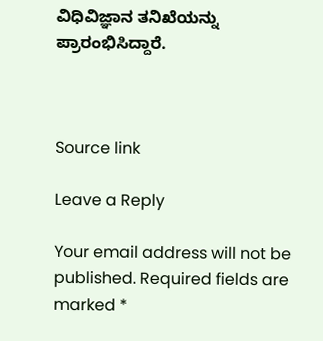ವಿಧಿವಿಜ್ಞಾನ ತನಿಖೆಯನ್ನು ಪ್ರಾರಂಭಿಸಿದ್ದಾರೆ.



Source link

Leave a Reply

Your email address will not be published. Required fields are marked *